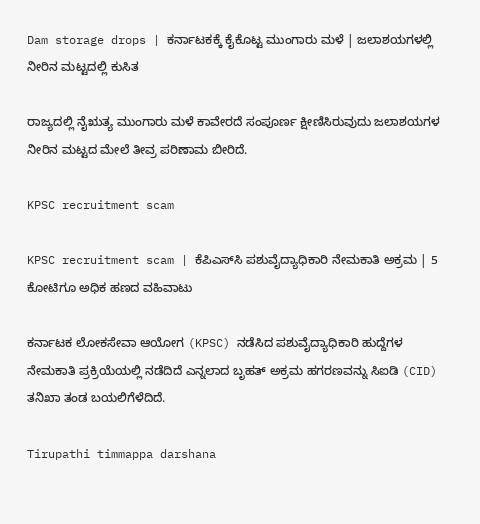Dam storage drops | ಕರ್ನಾಟಕಕ್ಕೆ ಕೈಕೊಟ್ಟ ಮುಂಗಾರು ಮಳೆ | ಜಲಾಶಯಗಳಲ್ಲಿ ನೀರಿನ ಮಟ್ಟದಲ್ಲಿ ಕುಸಿತ

ರಾಜ್ಯದಲ್ಲಿ ನೈಋತ್ಯ ಮುಂಗಾರು ಮಳೆ ಕಾವೇರದೆ ಸಂಪೂರ್ಣ ಕ್ಷೀಣಿಸಿರುವುದು ಜಲಾಶಯಗಳ ನೀರಿನ ಮಟ್ಟದ ಮೇಲೆ ತೀವ್ರ ಪರಿಣಾಮ ಬೀರಿದೆ.

KPSC recruitment scam

KPSC recruitment scam | ಕೆಪಿಎಸ್‌ಸಿ ಪಶುವೈದ್ಯಾಧಿಕಾರಿ ನೇಮಕಾತಿ ಅಕ್ರಮ | 5 ಕೋಟಿಗೂ ಅಧಿಕ ಹಣದ ವಹಿವಾಟು

ಕರ್ನಾಟಕ ಲೋಕಸೇವಾ ಆಯೋಗ (KPSC) ನಡೆಸಿದ ಪಶುವೈದ್ಯಾಧಿಕಾರಿ ಹುದ್ದೆಗಳ ನೇಮಕಾತಿ ಪ್ರಕ್ರಿಯೆಯಲ್ಲಿ ನಡೆದಿದೆ ಎನ್ನಲಾದ ಬೃಹತ್ ಅಕ್ರಮ ಹಗರಣವನ್ನು ಸಿಐಡಿ (CID) ತನಿಖಾ ತಂಡ ಬಯಲಿಗೆಳೆದಿದೆ.

Tirupathi timmappa darshana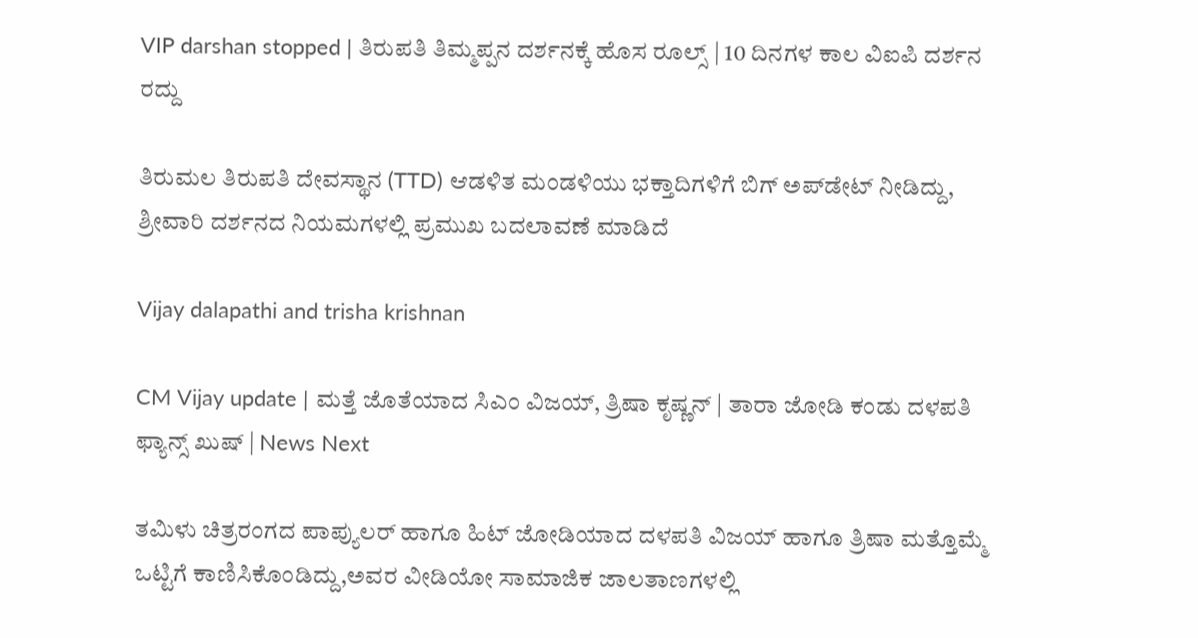VIP darshan stopped | ತಿರುಪತಿ ತಿಮ್ಮಪ್ಪನ ದರ್ಶನಕ್ಕೆ ಹೊಸ ರೂಲ್ಸ್‌ | 10 ದಿನಗಳ ಕಾಲ ವಿಐಪಿ ದರ್ಶನ ರದ್ದು

ತಿರುಮಲ ತಿರುಪತಿ ದೇವಸ್ಥಾನ (TTD) ಆಡಳಿತ ಮಂಡಳಿಯು ಭಕ್ತಾದಿಗಳಿಗೆ ಬಿಗ್ ಅಪ್‌ಡೇಟ್ ನೀಡಿದ್ದು, ಶ್ರೀವಾರಿ ದರ್ಶನದ ನಿಯಮಗಳಲ್ಲಿ ಪ್ರಮುಖ ಬದಲಾವಣೆ ಮಾಡಿದೆ

Vijay dalapathi and trisha krishnan

CM Vijay update | ಮತ್ತೆ ಜೊತೆಯಾದ ಸಿಎಂ ವಿಜಯ್‌, ತ್ರಿಷಾ ಕೃಷ್ಣನ್‌ | ತಾರಾ ಜೋಡಿ ಕಂಡು ದಳಪತಿ ಫ್ಯಾನ್ಸ್‌ ಖುಷ್‌ | News Next

ತಮಿಳು ಚಿತ್ರರಂಗದ ಪಾಪ್ಯುಲರ್ ಹಾಗೂ ಹಿಟ್ ಜೋಡಿಯಾದ ದಳಪತಿ ವಿಜಯ್ ಹಾಗೂ ತ್ರಿಷಾ ಮತ್ತೊಮ್ಮೆ ಒಟ್ಟಿಗೆ ಕಾಣಿಸಿಕೊಂಡಿದ್ದು,ಅವರ ವೀಡಿಯೋ ಸಾಮಾಜಿಕ ಜಾಲತಾಣಗಳಲ್ಲಿ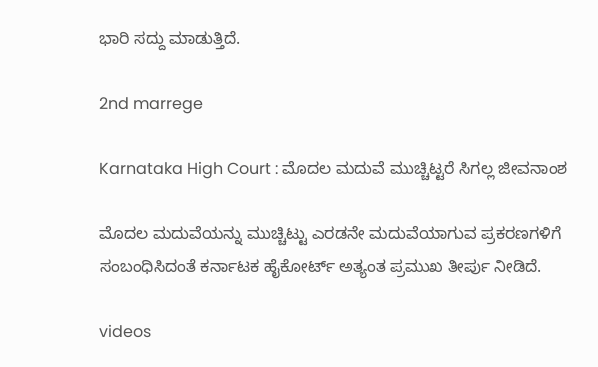ಭಾರಿ ಸದ್ದು ಮಾಡುತ್ತಿದೆ.

2nd marrege

Karnataka High Court : ಮೊದಲ ಮದುವೆ ಮುಚ್ಚಿಟ್ಟರೆ ಸಿಗಲ್ಲ ಜೀವನಾಂಶ

ಮೊದಲ ಮದುವೆಯನ್ನು ಮುಚ್ಚಿಟ್ಟು ಎರಡನೇ ಮದುವೆಯಾಗುವ ಪ್ರಕರಣಗಳಿಗೆ ಸಂಬಂಧಿಸಿದಂತೆ ಕರ್ನಾಟಕ ಹೈಕೋರ್ಟ್ ಅತ್ಯಂತ ಪ್ರಮುಖ ತೀರ್ಪು ನೀಡಿದೆ.

videos